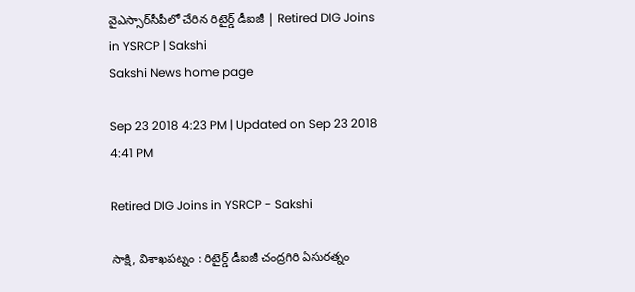వైఎస్సార్‌సీపీలో చేరిన రిటైర్డ్‌ డీఐజీ | Retired DIG Joins in YSRCP | Sakshi
Sakshi News home page

Sep 23 2018 4:23 PM | Updated on Sep 23 2018 4:41 PM

Retired DIG Joins in YSRCP - Sakshi

సాక్షి, విశాఖపట్నం : రిటైర్డ్‌ డీఐజీ చంద్రగిరి ఏసురత్నం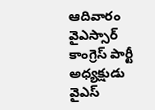ఆదివారం వైఎస్సార్‌ కాంగ్రెస్‌ పార్టీ అధ్యక్షుడు వైఎస్‌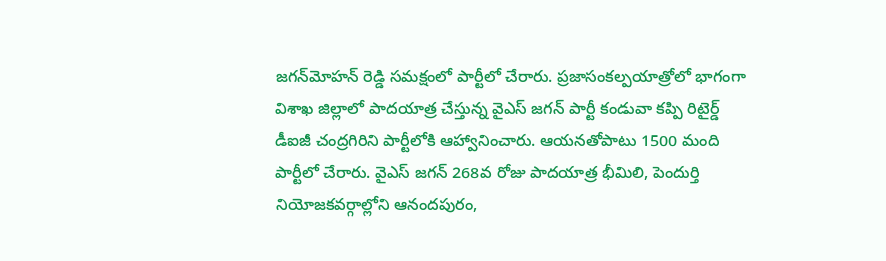జగన్‌మోహన్‌ రెడ్డి సమక్షంలో పార్టీలో చేరారు. ప్రజాసంకల్పయాత్రోలో భాగంగా విశాఖ జిల్లాలో పాదయాత్ర చేస్తున్న వైఎస్‌ జగన్‌ పార్టీ కండువా కప్పి రిటైర్డ్‌ డీఐజీ చంద్రగిరిని పార్టీలోకి ఆహ్వానించారు. ఆయనతోపాటు 1500 మంది పార్టీలో చేరారు. వైఎస్‌ జగన్‌ 268వ రోజు పాదయాత్ర భీమిలి, పెందుర్తి  నియోజకవర్గాల్లోని ఆనందపురం,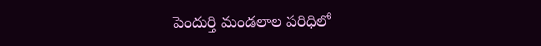పెందుర్తి మండలాల పరిధిలో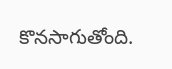కొనసాగుతోంది.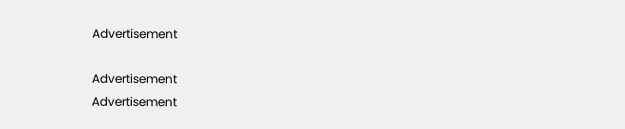Advertisement

Advertisement
Advertisement